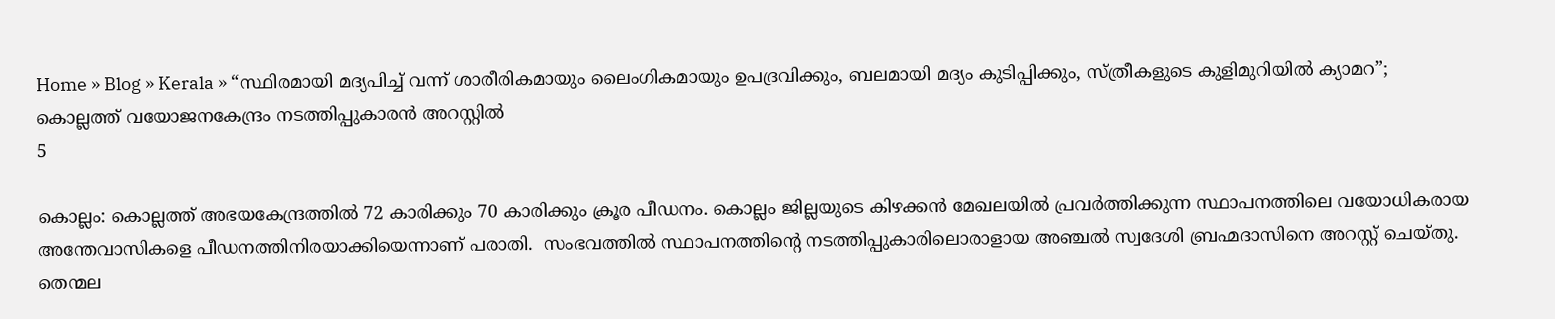Home » Blog » Kerala » “സ്ഥിരമായി മദ്യപിച്ച് വന്ന് ശാരീരികമായും ലൈംഗികമായും ഉപദ്രവിക്കും, ബലമായി മദ്യം കുടിപ്പിക്കും, സ്ത്രീകളുടെ കുളിമുറിയില്‍ ക്യാമറ”; കൊല്ലത്ത് വയോജനകേന്ദ്രം നടത്തിപ്പുകാരന്‍ അറസ്റ്റില്‍
5

കൊല്ലം: കൊല്ലത്ത് അഭയകേന്ദ്രത്തിൽ 72 കാരിക്കും 70 കാരിക്കും ക്രൂര പീഡനം. കൊല്ലം ജില്ലയുടെ കിഴക്കൻ മേഖലയിൽ പ്രവർത്തിക്കുന്ന സ്ഥാപനത്തിലെ വയോധികരായ അന്തേവാസികളെ പീഡനത്തിനിരയാക്കിയെന്നാണ് പരാതി.  സംഭവത്തിൽ സ്ഥാപനത്തിന്റെ നടത്തിപ്പുകാരിലൊരാളായ അഞ്ചൽ സ്വദേശി ബ്രഹ്മദാസിനെ അറസ്റ്റ് ചെയ്തു. തെന്മല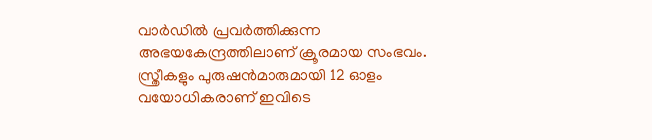വാർഡിൽ പ്രവർത്തിക്കുന്ന അഭയകേന്ദ്രത്തിലാണ് ക്രൂരമായ സംഭവം. സ്ത്രീകളും പുരുഷൻമാരുമായി 12 ഓളം വയോധികരാണ് ഇവിടെ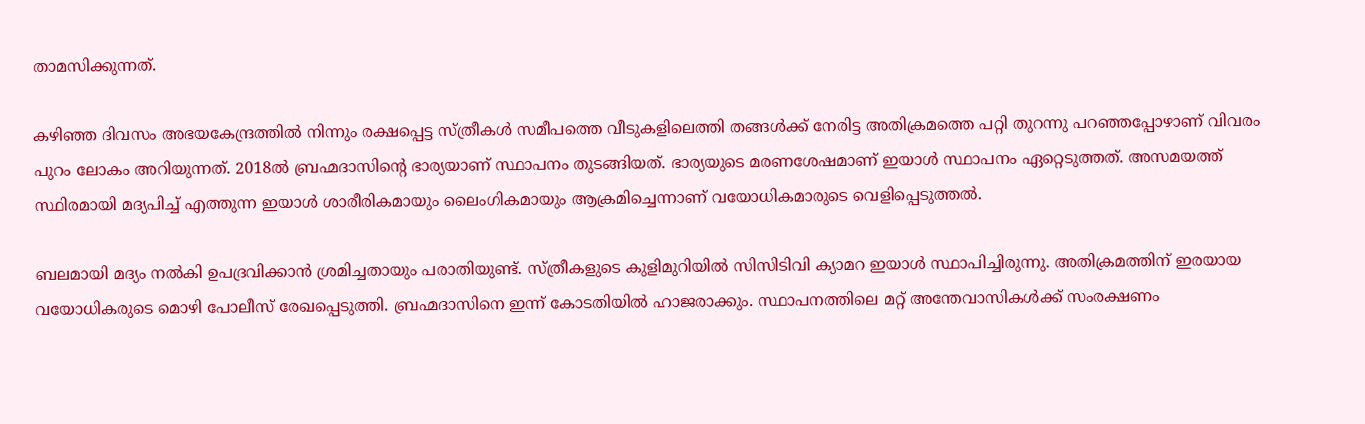താമസിക്കുന്നത്.

കഴിഞ്ഞ ദിവസം അഭയകേന്ദ്രത്തിൽ നിന്നും രക്ഷപ്പെട്ട സ്ത്രീകൾ സമീപത്തെ വീടുകളിലെത്തി തങ്ങൾക്ക് നേരിട്ട അതിക്രമത്തെ പറ്റി തുറന്നു പറഞ്ഞപ്പോഴാണ് വിവരം പുറം ലോകം അറിയുന്നത്. 2018ൽ ബ്രഹ്മദാസിന്റെ ഭാര്യയാണ് സ്ഥാപനം തുടങ്ങിയത്. ഭാര്യയുടെ മരണശേഷമാണ് ഇയാൾ സ്ഥാപനം ഏറ്റെടുത്തത്. അസമയത്ത് സ്ഥിരമായി മദ്യപിച്ച് എത്തുന്ന ഇയാൾ ശാരീരികമായും ലൈംഗികമായും ആക്രമിച്ചെന്നാണ് വയോധികമാരുടെ വെളിപ്പെടുത്തൽ.

ബലമായി മദ്യം നൽകി ഉപദ്രവിക്കാൻ ശ്രമിച്ചതായും പരാതിയുണ്ട്. സ്ത്രീകളുടെ കുളിമുറിയിൽ സിസിടിവി ക്യാമറ ഇയാൾ സ്ഥാപിച്ചിരുന്നു. അതിക്രമത്തിന് ഇരയായ വയോധികരുടെ മൊഴി പോലീസ് രേഖപ്പെടുത്തി. ബ്രഹ്മദാസിനെ ഇന്ന് കോടതിയിൽ ഹാജരാക്കും. സ്ഥാപനത്തിലെ മറ്റ് അന്തേവാസികൾക്ക് സംരക്ഷണം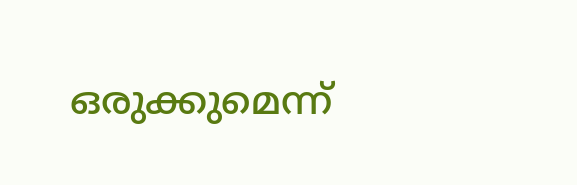ഒരുക്കുമെന്ന്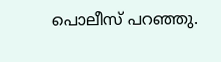പൊലീസ് പറഞ്ഞു.